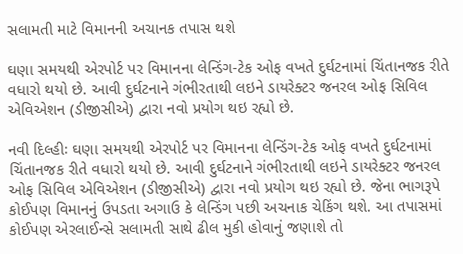સલામતી માટે વિમાનની અચાનક તપાસ થશે

ઘણા સમયથી એરપોર્ટ પર વિમાનના લેન્ડિંગ-ટેક ઓફ વખતે દુર્ઘટનામાં ચિંતાનજક રીતે વધારો થયો છે. આવી દુર્ઘટનાને ગંભીરતાથી લઇને ડાયરેક્ટર જનરલ ઓફ સિવિલ એવિએશન (ડીજીસીએ) દ્વારા નવો પ્રયોગ થઇ રહ્યો છે.

નવી દિલ્હીઃ ઘણા સમયથી એરપોર્ટ પર વિમાનના લેન્ડિંગ-ટેક ઓફ વખતે દુર્ઘટનામાં ચિંતાનજક રીતે વધારો થયો છે. આવી દુર્ઘટનાને ગંભીરતાથી લઇને ડાયરેક્ટર જનરલ ઓફ સિવિલ એવિએશન (ડીજીસીએ) દ્વારા નવો પ્રયોગ થઇ રહ્યો છે. જેના ભાગરૂપે કોઈપણ વિમાનનું ઉપડતા અગાઉ કે લેન્ડિંગ પછી અચનાક ચેકિંગ થશે. આ તપાસમાં કોઈપણ એરલાઈન્સે સલામતી સાથે ઢીલ મુકી હોવાનું જણાશે તો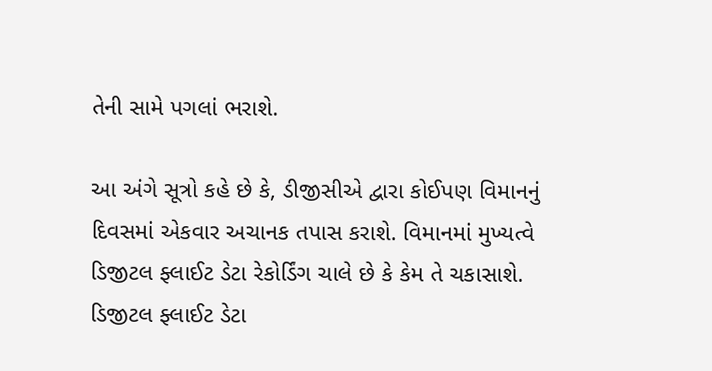તેની સામે પગલાં ભરાશે.

આ અંગે સૂત્રો કહે છે કે, ડીજીસીએ દ્વારા કોઈપણ વિમાનનું દિવસમાં એકવાર અચાનક તપાસ કરાશે. વિમાનમાં મુખ્યત્વે ડિજીટલ ફ્લાઈટ ડેટા રેકોર્ડિંગ ચાલે છે કે કેમ તે ચકાસાશે. ડિજીટલ ફ્લાઈટ ડેટા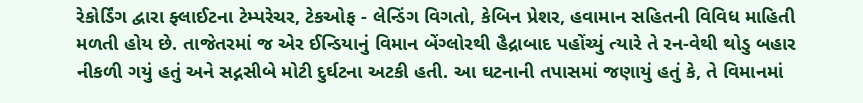રેકોર્ડિંગ દ્વારા ફ્લાઈટના ટેમ્પરેચર, ટેકઓફ - લેન્ડિંગ વિગતો, કેબિન પ્રેશર, હવામાન સહિતની વિવિધ માહિતી મળતી હોય છે. તાજેતરમાં જ એર ઈન્ડિયાનું વિમાન બેંગ્લોરથી હૈદ્રાબાદ પહોંચ્યું ત્યારે તે રન-વેથી થોડુ બહાર નીકળી ગયું હતું અને સદ્નસીબે મોટી દુર્ઘટના અટકી હતી. આ ઘટનાની તપાસમાં જણાયું હતું કે, તે વિમાનમાં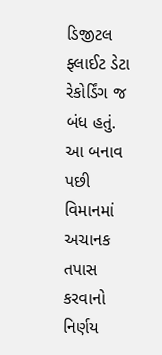ડિજીટલ ફ્લાઈટ ડેટા રેકોર્ડિંગ જ બંધ હતું. આ બનાવ પછી વિમાનમાં અચાનક તપાસ કરવાનો નિર્ણય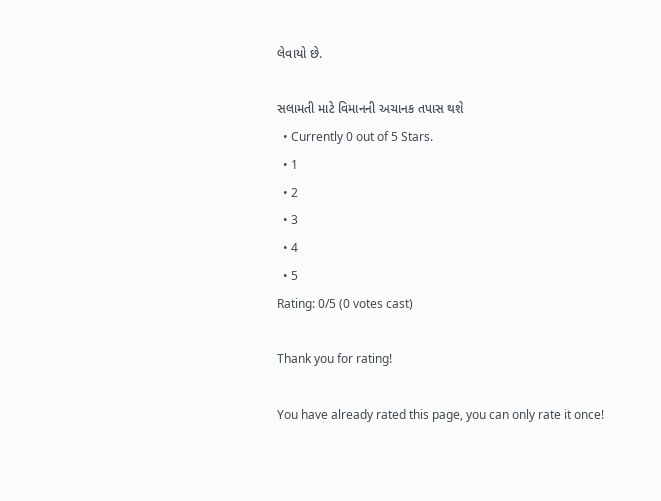લેવાયો છે.

સલામતી માટે વિમાનની અચાનક તપાસ થશે
  • Currently 0 out of 5 Stars.
  • 1
  • 2
  • 3
  • 4
  • 5
Rating: 0/5 (0 votes cast)

Thank you for rating!

You have already rated this page, you can only rate it once!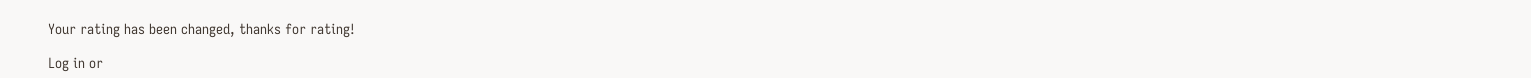Your rating has been changed, thanks for rating!

Log in or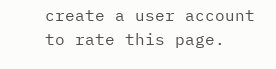create a user account to rate this page.